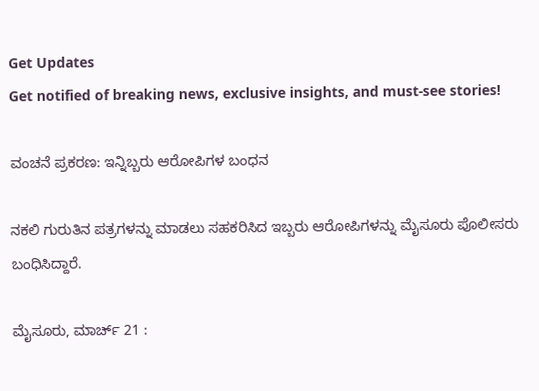Get Updates
Get notified of breaking news, exclusive insights, and must-see stories!

ವಂಚನೆ ಪ್ರಕರಣ: ಇನ್ನಿಬ್ಬರು ಆರೋಪಿಗಳ ಬಂಧನ

ನಕಲಿ ಗುರುತಿನ ಪತ್ರಗಳನ್ನು ಮಾಡಲು ಸಹಕರಿಸಿದ ಇಬ್ಬರು ಆರೋಪಿಗಳನ್ನು ಮೈಸೂರು ಪೊಲೀಸರು ಬಂಧಿಸಿದ್ದಾರೆ.

ಮೈಸೂರು, ಮಾರ್ಚ್ 21 :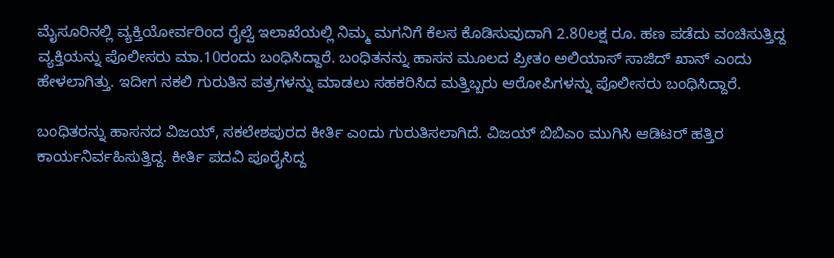ಮೈಸೂರಿನಲ್ಲಿ ವ್ಯಕ್ತಿಯೋರ್ವರಿಂದ ರೈಲ್ವೆ ಇಲಾಖೆಯಲ್ಲಿ ನಿಮ್ಮ ಮಗನಿಗೆ ಕೆಲಸ ಕೊಡಿಸುವುದಾಗಿ 2.80ಲಕ್ಷ ರೂ. ಹಣ ಪಡೆದು ವಂಚಿಸುತ್ತಿದ್ದ ವ್ಯಕ್ತಿಯನ್ನು ಪೊಲೀಸರು ಮಾ.10ರಂದು ಬಂಧಿಸಿದ್ದಾರೆ. ಬಂಧಿತನನ್ನು ಹಾಸನ ಮೂಲದ ಪ್ರೀತಂ ಅಲಿಯಾಸ್ ಸಾಜಿದ್ ಖಾನ್ ಎಂದು ಹೇಳಲಾಗಿತ್ತು. ಇದೀಗ ನಕಲಿ ಗುರುತಿನ ಪತ್ರಗಳನ್ನು ಮಾಡಲು ಸಹಕರಿಸಿದ ಮತ್ತಿಬ್ಬರು ಆರೋಪಿಗಳನ್ನು ಪೊಲೀಸರು ಬಂಧಿಸಿದ್ದಾರೆ.

ಬಂಧಿತರನ್ನು ಹಾಸನದ ವಿಜಯ್, ಸಕಲೇಶಪುರದ ಕೀರ್ತಿ ಎಂದು ಗುರುತಿಸಲಾಗಿದೆ. ವಿಜಯ್ ಬಿಬಿಎಂ ಮುಗಿಸಿ ಆಡಿಟರ್ ಹತ್ತಿರ ಕಾರ್ಯನಿರ್ವಹಿಸುತ್ತಿದ್ದ. ಕೀರ್ತಿ ಪದವಿ ಪೂರೈಸಿದ್ದ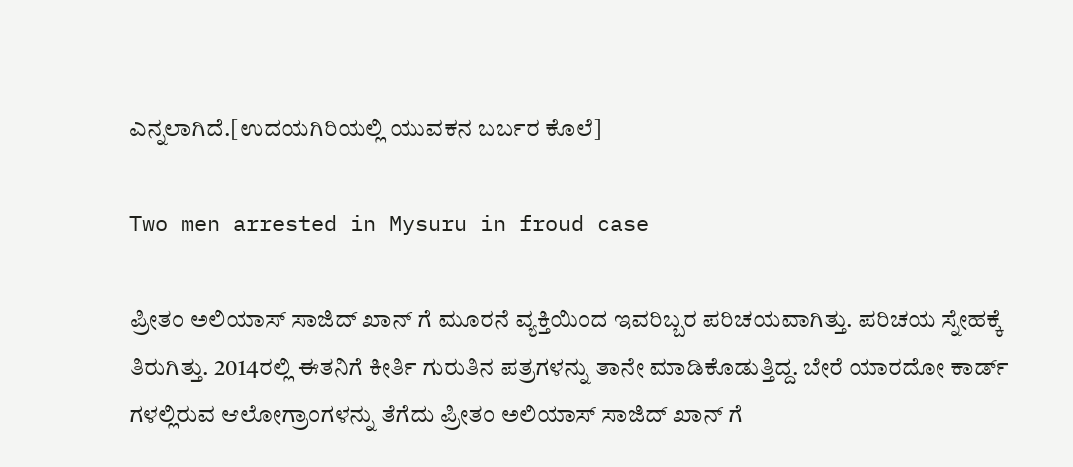ಎನ್ನಲಾಗಿದೆ.[ಉದಯಗಿರಿಯಲ್ಲಿ ಯುವಕನ ಬರ್ಬರ ಕೊಲೆ]

Two men arrested in Mysuru in froud case

ಪ್ರೀತಂ ಅಲಿಯಾಸ್ ಸಾಜಿದ್ ಖಾನ್ ಗೆ ಮೂರನೆ ವ್ಯಕ್ತಿಯಿಂದ ಇವರಿಬ್ಬರ ಪರಿಚಯವಾಗಿತ್ತು. ಪರಿಚಯ ಸ್ನೇಹಕ್ಕೆ ತಿರುಗಿತ್ತು. 2014ರಲ್ಲಿ ಈತನಿಗೆ ಕೀರ್ತಿ ಗುರುತಿನ ಪತ್ರಗಳನ್ನು ತಾನೇ ಮಾಡಿಕೊಡುತ್ತಿದ್ದ. ಬೇರೆ ಯಾರದೋ ಕಾರ್ಡ್ ಗಳಲ್ಲಿರುವ ಆಲೋಗ್ರಾಂಗಳನ್ನು ತೆಗೆದು ಪ್ರೀತಂ ಅಲಿಯಾಸ್ ಸಾಜಿದ್ ಖಾನ್ ಗೆ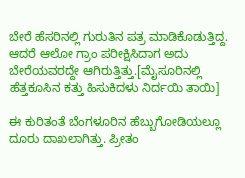ಬೇರೆ ಹೆಸರಿನಲ್ಲಿ ಗುರುತಿನ ಪತ್ರ ಮಾಡಿಕೊಡುತ್ತಿದ್ದ. ಆದರೆ ಆಲೋ ಗ್ರಾಂ ಪರೀಕ್ಷಿಸಿದಾಗ ಅದು ಬೇರೆಯವರದ್ದೇ ಆಗಿರುತ್ತಿತ್ತು.[ಮೈಸೂರಿನಲ್ಲಿ ಹೆತ್ತಕೂಸಿನ ಕತ್ತು ಹಿಸುಕಿದಳು ನಿರ್ದಯಿ ತಾಯಿ]

ಈ ಕುರಿತಂತೆ ಬೆಂಗಳೂರಿನ ಹೆಬ್ಬುಗೋಡಿಯಲ್ಲೂ ದೂರು ದಾಖಲಾಗಿತ್ತು. ಪ್ರೀತಂ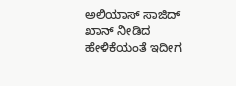ಅಲಿಯಾಸ್ ಸಾಜಿದ್ ಖಾನ್ ನೀಡಿದ ಹೇಳಿಕೆಯಂತೆ ಇದೀಗ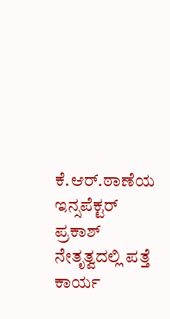ಕೆ.ಆರ್.ಠಾಣೆಯ ಇನ್ಸಪೆಕ್ಟರ್ ಪ್ರಕಾಶ್ ನೇತೃತ್ವದಲ್ಲಿ ಪತ್ತೆ ಕಾರ್ಯ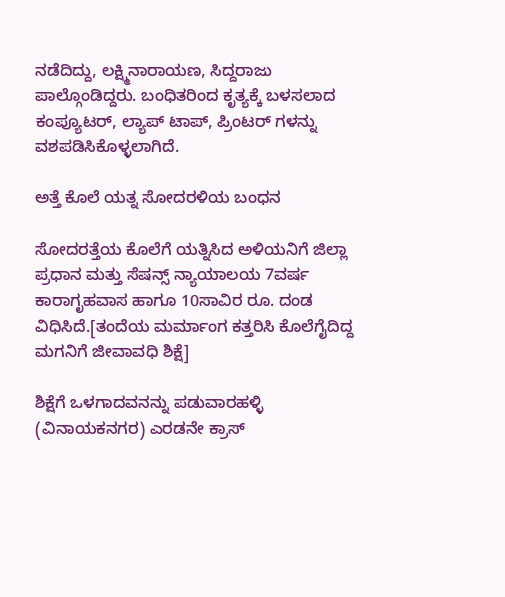ನಡೆದಿದ್ದು, ಲಕ್ಷ್ಮಿನಾರಾಯಣ, ಸಿದ್ದರಾಜು ಪಾಲ್ಗೊಂಡಿದ್ದರು. ಬಂಧಿತರಿಂದ ಕೃತ್ಯಕ್ಕೆ ಬಳಸಲಾದ ಕಂಪ್ಯೂಟರ್, ಲ್ಯಾಪ್ ಟಾಪ್, ಪ್ರಿಂಟರ್ ಗಳನ್ನು ವಶಪಡಿಸಿಕೊಳ್ಳಲಾಗಿದೆ.

ಅತ್ತೆ ಕೊಲೆ ಯತ್ನ ಸೋದರಳಿಯ ಬಂಧನ

ಸೋದರತ್ತೆಯ ಕೊಲೆಗೆ ಯತ್ನಿಸಿದ ಅಳಿಯನಿಗೆ ಜಿಲ್ಲಾ ಪ್ರಧಾನ ಮತ್ತು ಸೆಷನ್ಸ್ ನ್ಯಾಯಾಲಯ 7ವರ್ಷ ಕಾರಾಗೃಹವಾಸ ಹಾಗೂ 10ಸಾವಿರ ರೂ. ದಂಡ ವಿಧಿಸಿದೆ.[ತಂದೆಯ ಮರ್ಮಾಂಗ ಕತ್ತರಿಸಿ ಕೊಲೆಗೈದಿದ್ದ ಮಗನಿಗೆ ಜೀವಾವಧಿ ಶಿಕ್ಷೆ]

ಶಿಕ್ಷೆಗೆ ಒಳಗಾದವನನ್ನು ಪಡುವಾರಹಳ್ಳಿ (ವಿನಾಯಕನಗರ) ಎರಡನೇ ಕ್ರಾಸ್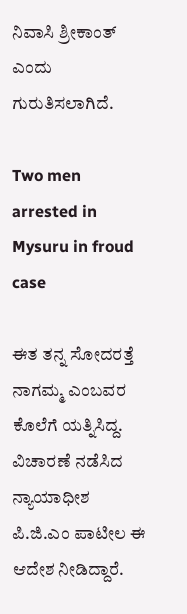ನಿವಾಸಿ ಶ್ರೀಕಾಂತ್ ಎಂದು ಗುರುತಿಸಲಾಗಿದೆ.

Two men arrested in Mysuru in froud case

ಈತ ತನ್ನ ಸೋದರತ್ತೆ ನಾಗಮ್ಮ ಎಂಬವರ ಕೊಲೆಗೆ ಯತ್ನಿಸಿದ್ದ. ವಿಚಾರಣೆ ನಡೆಸಿದ ನ್ಯಾಯಾಧೀಶ ಪಿ.ಜಿ.ಎಂ ಪಾಟೀಲ ಈ ಆದೇಶ ನೀಡಿದ್ದಾರೆ.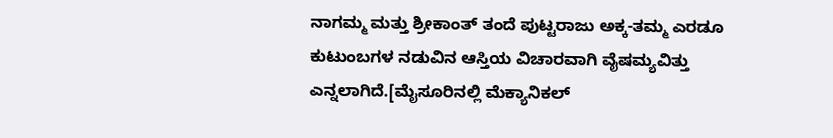ನಾಗಮ್ಮ ಮತ್ತು ಶ್ರೀಕಾಂತ್ ತಂದೆ ಪುಟ್ಟರಾಜು ಅಕ್ಕ-ತಮ್ಮ ಎರಡೂ ಕುಟುಂಬಗಳ ನಡುವಿನ ಆಸ್ತಿಯ ವಿಚಾರವಾಗಿ ವೈಷಮ್ಯವಿತ್ತು ಎನ್ನಲಾಗಿದೆ.[ಮೈಸೂರಿನಲ್ಲಿ ಮೆಕ್ಯಾನಿಕಲ್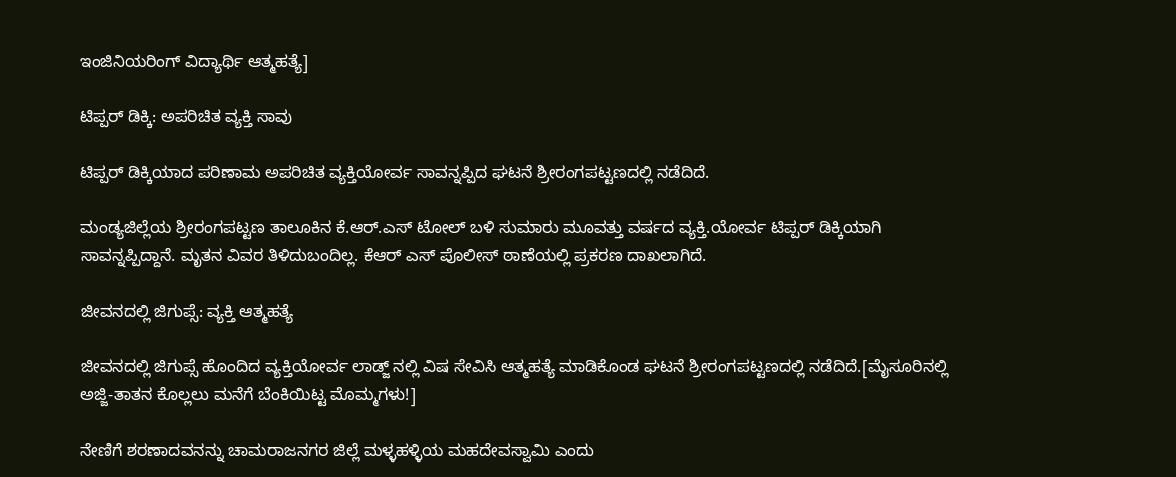ಇಂಜಿನಿಯರಿಂಗ್ ವಿದ್ಯಾರ್ಥಿ ಆತ್ಮಹತ್ಯೆ]

ಟಿಪ್ಪರ್ ಡಿಕ್ಕಿ: ಅಪರಿಚಿತ ವ್ಯಕ್ತಿ ಸಾವು

ಟಿಪ್ಪರ್ ಡಿಕ್ಕಿಯಾದ ಪರಿಣಾಮ ಅಪರಿಚಿತ ವ್ಯಕ್ತಿಯೋರ್ವ ಸಾವನ್ನಪ್ಪಿದ ಘಟನೆ ಶ್ರೀರಂಗಪಟ್ಟಣದಲ್ಲಿ ನಡೆದಿದೆ.

ಮಂಡ್ಯಜಿಲ್ಲೆಯ ಶ್ರೀರಂಗಪಟ್ಟಣ ತಾಲೂಕಿನ ಕೆ.ಆರ್.ಎಸ್ ಟೋಲ್ ಬಳಿ ಸುಮಾರು ಮೂವತ್ತು ವರ್ಷದ ವ್ಯಕ್ತಿ.ಯೋರ್ವ ಟಿಪ್ಪರ್ ಡಿಕ್ಕಿಯಾಗಿ ಸಾವನ್ನಪ್ಪಿದ್ದಾನೆ. ಮೃತನ ವಿವರ ತಿಳಿದುಬಂದಿಲ್ಲ. ಕೆಆರ್ ಎಸ್ ಪೊಲೀಸ್ ಠಾಣೆಯಲ್ಲಿ ಪ್ರಕರಣ ದಾಖಲಾಗಿದೆ.

ಜೀವನದಲ್ಲಿ ಜಿಗುಪ್ಸೆ: ವ್ಯಕ್ತಿ ಆತ್ಮಹತ್ಯೆ

ಜೀವನದಲ್ಲಿ ಜಿಗುಪ್ಸೆ ಹೊಂದಿದ ವ್ಯಕ್ತಿಯೋರ್ವ ಲಾಡ್ಜ್ ನಲ್ಲಿ ವಿಷ ಸೇವಿಸಿ ಆತ್ಮಹತ್ಯೆ ಮಾಡಿಕೊಂಡ ಘಟನೆ ಶ್ರೀರಂಗಪಟ್ಟಣದಲ್ಲಿ ನಡೆದಿದೆ.[ಮೈಸೂರಿನಲ್ಲಿ ಅಜ್ಜಿ-ತಾತನ ಕೊಲ್ಲಲು ಮನೆಗೆ ಬೆಂಕಿಯಿಟ್ಟ ಮೊಮ್ಮಗಳು!]

ನೇಣಿಗೆ ಶರಣಾದವನನ್ನು ಚಾಮರಾಜನಗರ ಜಿಲ್ಲೆ ಮಳ್ಳಹಳ್ಳಿಯ ಮಹದೇವಸ್ವಾಮಿ ಎಂದು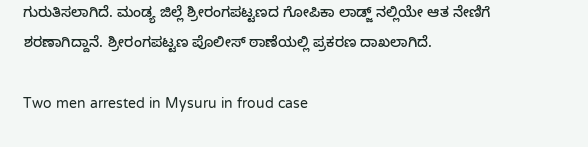ಗುರುತಿಸಲಾಗಿದೆ. ಮಂಡ್ಯ ಜಿಲ್ಲೆ ಶ್ರೀರಂಗಪಟ್ಟಣದ ಗೋಪಿಕಾ ಲಾಡ್ಜ್ ನಲ್ಲಿಯೇ ಆತ ನೇಣಿಗೆ ಶರಣಾಗಿದ್ದಾನೆ. ಶ್ರೀರಂಗಪಟ್ಟಣ ಪೊಲೀಸ್ ಠಾಣೆಯಲ್ಲಿ ಪ್ರಕರಣ ದಾಖಲಾಗಿದೆ.

Two men arrested in Mysuru in froud case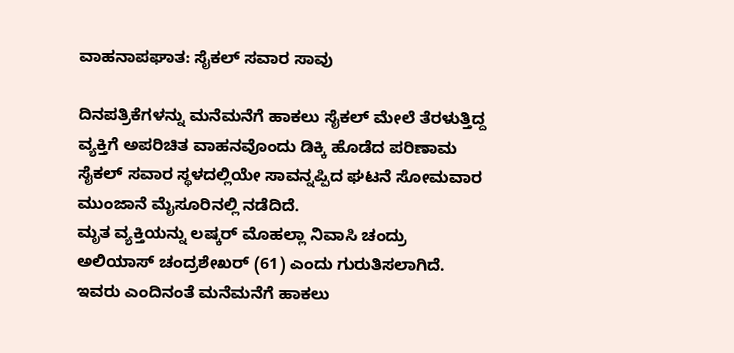ವಾಹನಾಪಘಾತ: ಸೈಕಲ್ ಸವಾರ ಸಾವು

ದಿನಪತ್ರಿಕೆಗಳನ್ನು ಮನೆಮನೆಗೆ ಹಾಕಲು ಸೈಕಲ್ ಮೇಲೆ ತೆರಳುತ್ತಿದ್ದ ವ್ಯಕ್ತಿಗೆ ಅಪರಿಚಿತ ವಾಹನವೊಂದು ಡಿಕ್ಕಿ ಹೊಡೆದ ಪರಿಣಾಮ ಸೈಕಲ್ ಸವಾರ ಸ್ಥಳದಲ್ಲಿಯೇ ಸಾವನ್ನಪ್ಪಿದ ಘಟನೆ ಸೋಮವಾರ ಮುಂಜಾನೆ ಮೈಸೂರಿನಲ್ಲಿ ನಡೆದಿದೆ.
ಮೃತ ವ್ಯಕ್ತಿಯನ್ನು ಲಷ್ಕರ್ ಮೊಹಲ್ಲಾ ನಿವಾಸಿ ಚಂದ್ರು ಅಲಿಯಾಸ್ ಚಂದ್ರಶೇಖರ್ (61) ಎಂದು ಗುರುತಿಸಲಾಗಿದೆ. ಇವರು ಎಂದಿನಂತೆ ಮನೆಮನೆಗೆ ಹಾಕಲು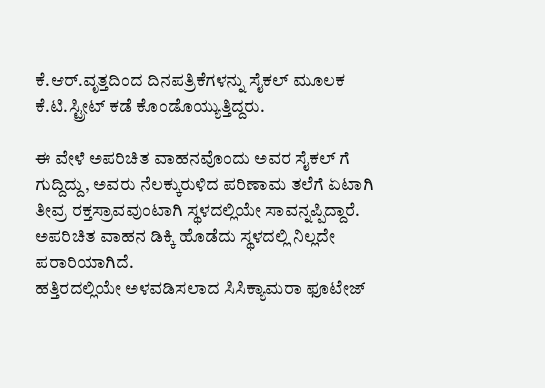ಕೆ.ಆರ್.ವೃತ್ತದಿಂದ ದಿನಪತ್ರಿಕೆಗಳನ್ನು ಸೈಕಲ್ ಮೂಲಕ ಕೆ.ಟಿ.ಸ್ಟ್ರೀಟ್ ಕಡೆ ಕೊಂಡೊಯ್ಯುತ್ತಿದ್ದರು.

ಈ ವೇಳೆ ಅಪರಿಚಿತ ವಾಹನವೊಂದು ಅವರ ಸೈಕಲ್ ಗೆ ಗುದ್ದಿದ್ದು, ಅವರು ನೆಲಕ್ಕುರುಳಿದ ಪರಿಣಾಮ ತಲೆಗೆ ಏಟಾಗಿ ತೀವ್ರ ರಕ್ತಸ್ರಾವವುಂಟಾಗಿ ಸ್ಥಳದಲ್ಲಿಯೇ ಸಾವನ್ನಪ್ಪಿದ್ದಾರೆ. ಅಪರಿಚಿತ ವಾಹನ ಡಿಕ್ಕಿ ಹೊಡೆದು ಸ್ಥಳದಲ್ಲಿ ನಿಲ್ಲದೇ ಪರಾರಿಯಾಗಿದೆ.
ಹತ್ತಿರದಲ್ಲಿಯೇ ಅಳವಡಿಸಲಾದ ಸಿಸಿಕ್ಯಾಮರಾ ಫೂಟೇಜ್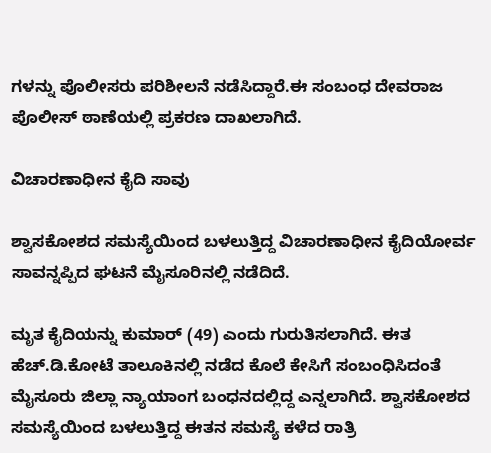ಗಳನ್ನು ಪೊಲೀಸರು ಪರಿಶೀಲನೆ ನಡೆಸಿದ್ದಾರೆ.ಈ ಸಂಬಂಧ ದೇವರಾಜ ಪೊಲೀಸ್ ಠಾಣೆಯಲ್ಲಿ ಪ್ರಕರಣ ದಾಖಲಾಗಿದೆ.

ವಿಚಾರಣಾಧೀನ ಕೈದಿ ಸಾವು

ಶ್ವಾಸಕೋಶದ ಸಮಸ್ಯೆಯಿಂದ ಬಳಲುತ್ತಿದ್ದ ವಿಚಾರಣಾಧೀನ ಕೈದಿಯೋರ್ವ ಸಾವನ್ನಪ್ಪಿದ ಘಟನೆ ಮೈಸೂರಿನಲ್ಲಿ ನಡೆದಿದೆ.

ಮೃತ ಕೈದಿಯನ್ನು ಕುಮಾರ್ (49) ಎಂದು ಗುರುತಿಸಲಾಗಿದೆ. ಈತ ಹೆಚ್.ಡಿ.ಕೋಟೆ ತಾಲೂಕಿನಲ್ಲಿ ನಡೆದ ಕೊಲೆ ಕೇಸಿಗೆ ಸಂಬಂಧಿಸಿದಂತೆ ಮೈಸೂರು ಜಿಲ್ಲಾ ನ್ಯಾಯಾಂಗ ಬಂಧನದಲ್ಲಿದ್ದ ಎನ್ನಲಾಗಿದೆ. ಶ್ವಾಸಕೋಶದ ಸಮಸ್ಯೆಯಿಂದ ಬಳಲುತ್ತಿದ್ದ ಈತನ ಸಮಸ್ಯೆ ಕಳೆದ ರಾತ್ರಿ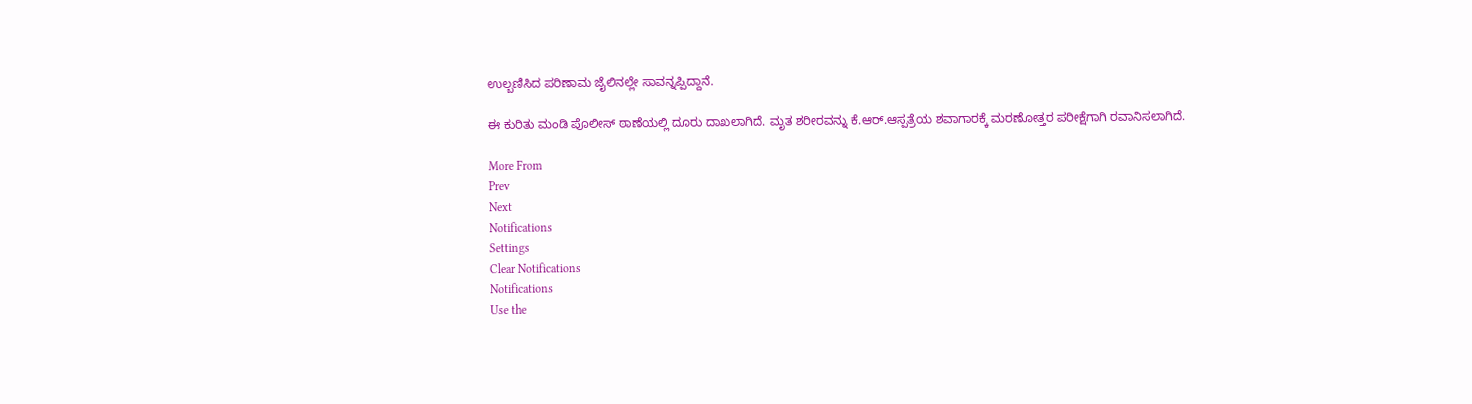ಉಲ್ಬಣಿಸಿದ ಪರಿಣಾಮ ಜೈಲಿನಲ್ಲೇ ಸಾವನ್ನಪ್ಪಿದ್ದಾನೆ.

ಈ ಕುರಿತು ಮಂಡಿ ಪೊಲೀಸ್ ಠಾಣೆಯಲ್ಲಿ ದೂರು ದಾಖಲಾಗಿದೆ. ಮೃತ ಶರೀರವನ್ನು ಕೆ.ಆರ್.ಆಸ್ಪತ್ರೆಯ ಶವಾಗಾರಕ್ಕೆ ಮರಣೋತ್ತರ ಪರೀಕ್ಷೆಗಾಗಿ ರವಾನಿಸಲಾಗಿದೆ.

More From
Prev
Next
Notifications
Settings
Clear Notifications
Notifications
Use the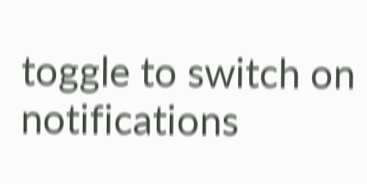toggle to switch on notifications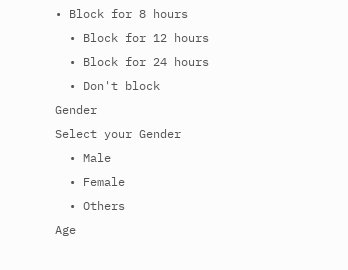• Block for 8 hours
  • Block for 12 hours
  • Block for 24 hours
  • Don't block
Gender
Select your Gender
  • Male
  • Female
  • Others
Age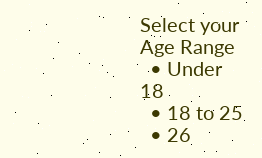Select your Age Range
  • Under 18
  • 18 to 25
  • 26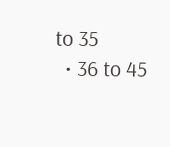to 35
  • 36 to 45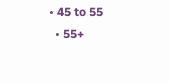• 45 to 55
  • 55+